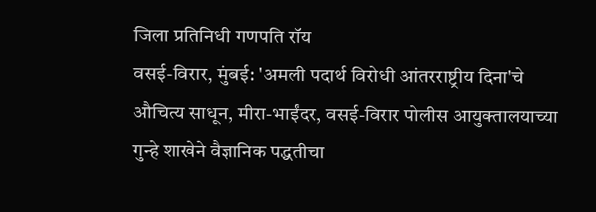जिला प्रतिनिधी गणपति रॉय
वसई-विरार, मुंबई: 'अमली पदार्थ विरोधी आंतरराष्ट्रीय दिना'चे औचित्य साधून, मीरा-भाईंदर, वसई-विरार पोलीस आयुक्तालयाच्या गुन्हे शाखेने वैज्ञानिक पद्धतीचा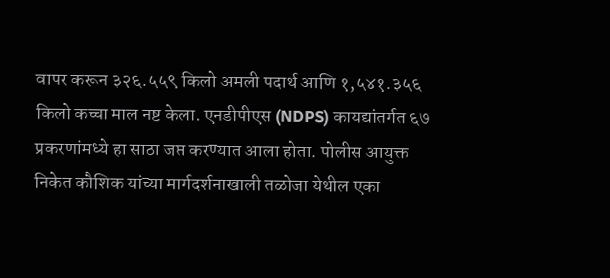वापर करून ३२६.५५९ किलो अमली पदार्थ आणि १,५४१.३५६ किलो कच्चा माल नष्ट केला. एनडीपीएस (NDPS) कायद्यांतर्गत ६७ प्रकरणांमध्ये हा साठा जप्त करण्यात आला होता. पोलीस आयुक्त निकेत कौशिक यांच्या मार्गदर्शनाखाली तळोजा येथील एका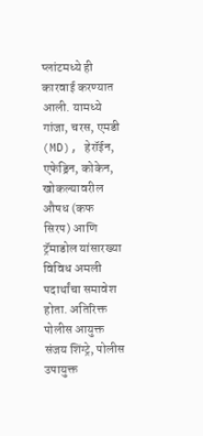प्लांटमध्ये ही कारवाई करण्यात आली. यामध्ये गांजा, चरस, एमडी (MD), हेरॉईन, एफेड्रिन, कोकेन, खोकल्यावरील औषध (कफ सिरप) आणि ट्रॅमाडोल यांसारख्या विविध अमली पदार्थांचा समावेश होता. अतिरिक्त पोलीस आयुक्त संजय शिंग्ट्रे, पोलीस उपायुक्त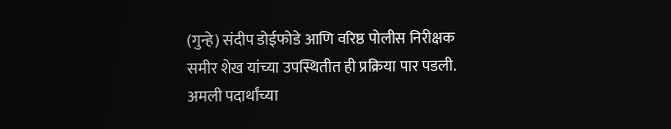(गुन्हे) संदीप डोईफोडे आणि वरिष्ठ पोलीस निरीक्षक समीर शेख यांच्या उपस्थितीत ही प्रक्रिया पार पडली. अमली पदार्थांच्या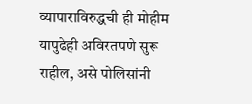व्यापाराविरुद्धची ही मोहीम यापुढेही अविरतपणे सुरू राहील, असे पोलिसांनी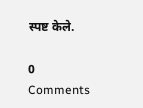स्पष्ट केले.

0 Comments